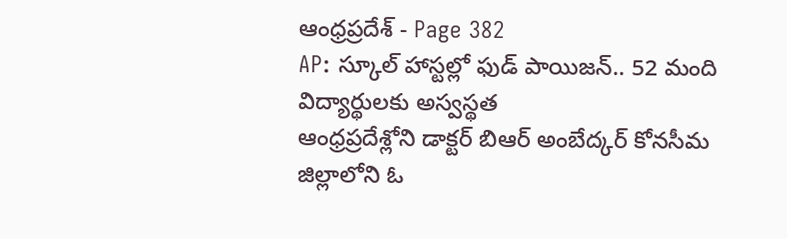ఆంధ్రప్రదేశ్ - Page 382
AP: స్కూల్ హాస్టల్లో ఫుడ్ పాయిజన్.. 52 మంది విద్యార్థులకు అస్వస్థత
ఆంధ్రప్రదేశ్లోని డాక్టర్ బిఆర్ అంబేద్కర్ కోనసీమ జిల్లాలోని ఓ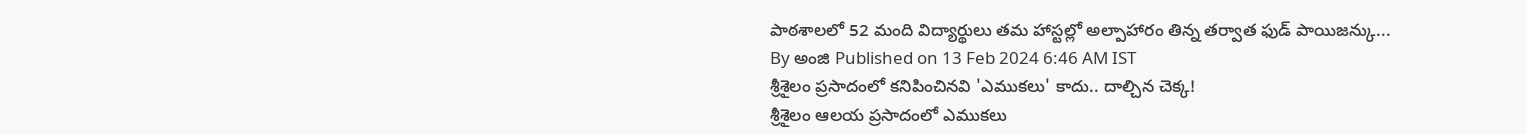పాఠశాలలో 52 మంది విద్యార్థులు తమ హాస్టల్లో అల్పాహారం తిన్న తర్వాత ఫుడ్ పాయిజన్కు...
By అంజి Published on 13 Feb 2024 6:46 AM IST
శ్రీశైలం ప్రసాదంలో కనిపించినవి 'ఎముకలు' కాదు.. దాల్చిన చెక్క!
శ్రీశైలం ఆలయ ప్రసాదంలో ఎముకలు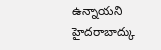ఉన్నాయని హైదరాబాద్కు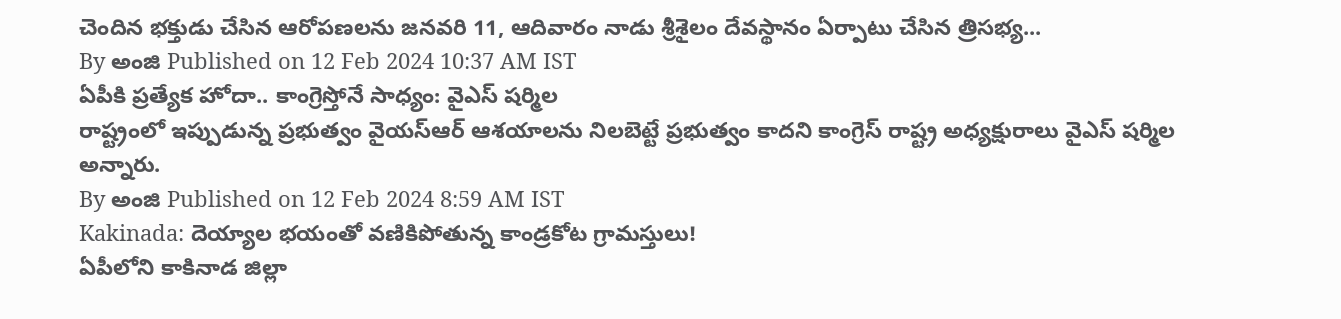చెందిన భక్తుడు చేసిన ఆరోపణలను జనవరి 11, ఆదివారం నాడు శ్రీశైలం దేవస్థానం ఏర్పాటు చేసిన త్రిసభ్య...
By అంజి Published on 12 Feb 2024 10:37 AM IST
ఏపీకి ప్రత్యేక హోదా.. కాంగ్రెస్తోనే సాధ్యం: వైఎస్ షర్మిల
రాష్ట్రంలో ఇప్పుడున్న ప్రభుత్వం వైయస్ఆర్ ఆశయాలను నిలబెట్టే ప్రభుత్వం కాదని కాంగ్రెస్ రాష్ట్ర అధ్యక్షురాలు వైఎస్ షర్మిల అన్నారు.
By అంజి Published on 12 Feb 2024 8:59 AM IST
Kakinada: దెయ్యాల భయంతో వణికిపోతున్న కాండ్రకోట గ్రామస్తులు!
ఏపీలోని కాకినాడ జిల్లా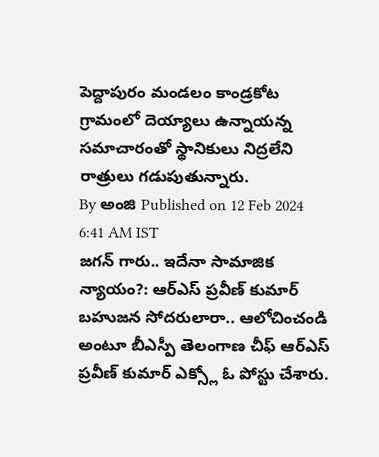పెద్దాపురం మండలం కాండ్రకోట గ్రామంలో దెయ్యాలు ఉన్నాయన్న సమాచారంతో స్థానికులు నిద్రలేని రాత్రులు గడుపుతున్నారు.
By అంజి Published on 12 Feb 2024 6:41 AM IST
జగన్ గారు.. ఇదేనా సామాజిక న్యాయం?: ఆర్ఎస్ ప్రవీణ్ కుమార్
బహుజన సోదరులారా.. ఆలోచించండి అంటూ బీఎస్పీ తెలంగాణ చీఫ్ ఆర్ఎస్ ప్రవీణ్ కుమార్ ఎక్స్లో ఓ పోస్టు చేశారు.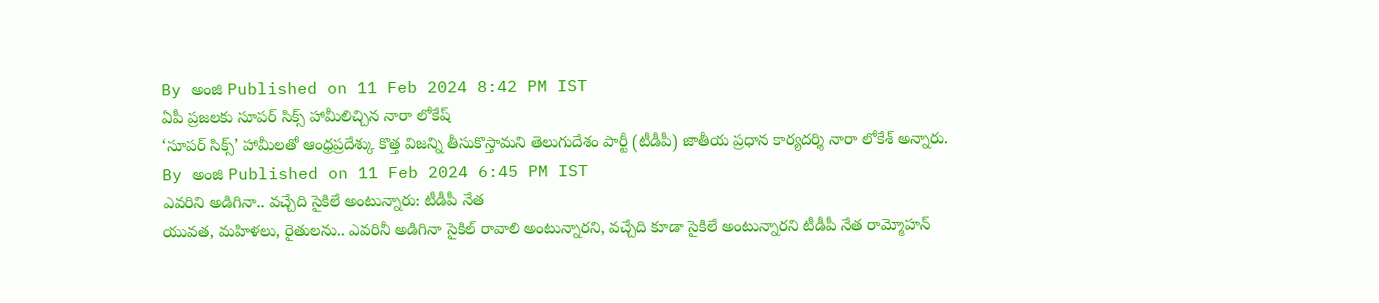By అంజి Published on 11 Feb 2024 8:42 PM IST
ఏపీ ప్రజలకు సూపర్ సిక్స్ హామీలిచ్చిన నారా లోకేష్
‘సూపర్ సిక్స్’ హామీలతో ఆంధ్రప్రదేశ్కు కొత్త విజన్ని తీసుకొస్తామని తెలుగుదేశం పార్టీ (టీడీపీ) జాతీయ ప్రధాన కార్యదర్శి నారా లోకేశ్ అన్నారు.
By అంజి Published on 11 Feb 2024 6:45 PM IST
ఎవరిని అడిగినా.. వచ్చేది సైకిలే అంటున్నారు: టీడీపీ నేత
యువత, మహిళలు, రైతులను.. ఎవరినీ అడిగినా సైకిల్ రావాలి అంటున్నారని, వచ్చేది కూడా సైకిలే అంటున్నారని టీడీపీ నేత రామ్మోహన్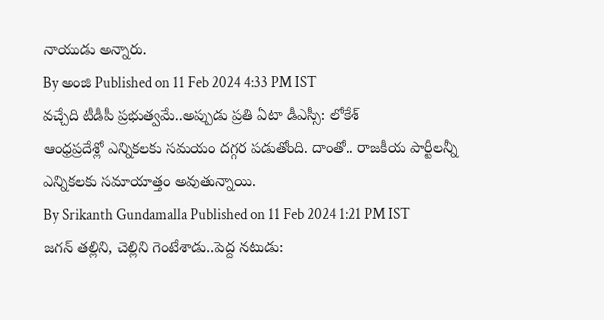నాయుడు అన్నారు.
By అంజి Published on 11 Feb 2024 4:33 PM IST
వచ్చేది టీడీపీ ప్రభుత్వమే..అప్పుడు ప్రతి ఏటా డీఎస్సీ: లోకేశ్
ఆంధ్రప్రదేశ్లో ఎన్నికలకు సమయం దగ్గర పడుతోంది. దాంతో.. రాజకీయ పార్టీలన్నీ ఎన్నికలకు సమాయాత్తం అవుతున్నాయి.
By Srikanth Gundamalla Published on 11 Feb 2024 1:21 PM IST
జగన్ తల్లిని, చెల్లిని గెంటేశాడు..పెద్ద నటుడు: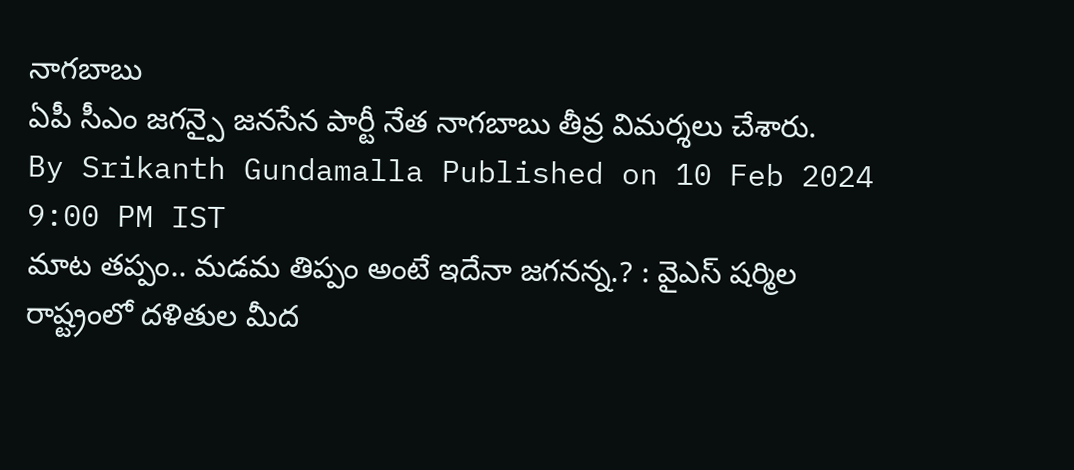నాగబాబు
ఏపీ సీఎం జగన్పై జనసేన పార్టీ నేత నాగబాబు తీవ్ర విమర్శలు చేశారు.
By Srikanth Gundamalla Published on 10 Feb 2024 9:00 PM IST
మాట తప్పం.. మడమ తిప్పం అంటే ఇదేనా జగనన్న.? : వైఎస్ షర్మిల
రాష్ట్రంలో దళితుల మీద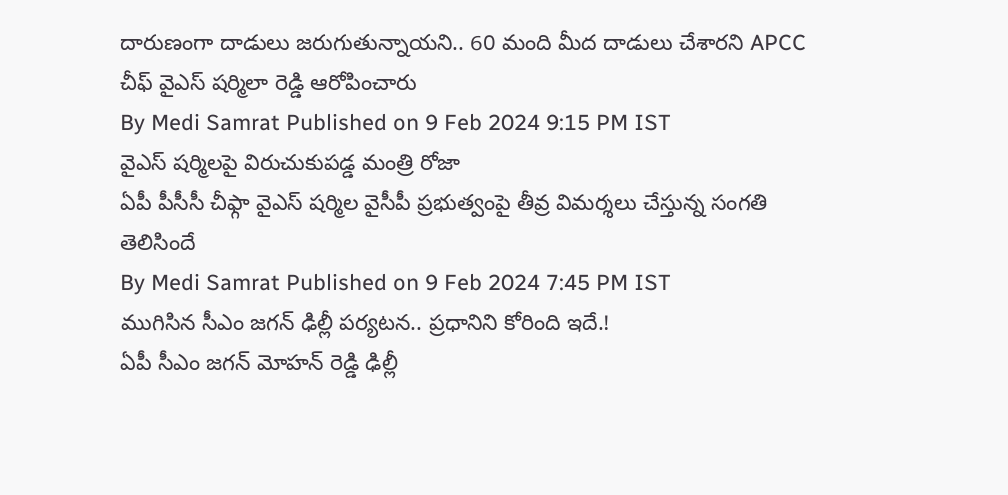దారుణంగా దాడులు జరుగుతున్నాయని.. 60 మంది మీద దాడులు చేశారని APCC చీఫ్ వైఎస్ షర్మిలా రెడ్డి ఆరోపించారు
By Medi Samrat Published on 9 Feb 2024 9:15 PM IST
వైఎస్ షర్మిలపై విరుచుకుపడ్డ మంత్రి రోజా
ఏపీ పీసీసీ చీఫ్గా వైఎస్ షర్మిల వైసీపీ ప్రభుత్వంపై తీవ్ర విమర్శలు చేస్తున్న సంగతి తెలిసిందే
By Medi Samrat Published on 9 Feb 2024 7:45 PM IST
ముగిసిన సీఎం జగన్ ఢిల్లీ పర్యటన.. ప్రధానిని కోరింది ఇదే.!
ఏపీ సీఎం జగన్ మోహన్ రెడ్డి ఢిల్లీ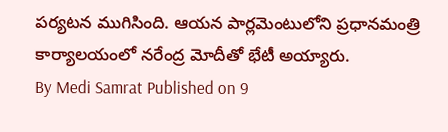పర్యటన ముగిసింది. ఆయన పార్లమెంటులోని ప్రధానమంత్రి కార్యాలయంలో నరేంద్ర మోదీతో భేటీ అయ్యారు.
By Medi Samrat Published on 9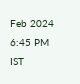Feb 2024 6:45 PM IST